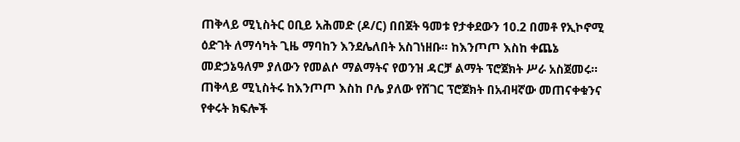ጠቅላይ ሚኒስትር ዐቢይ አሕመድ (ዶ/ር) በበጀት ዓመቱ የታቀደውን 10.2 በመቶ የኢኮኖሚ ዕድገት ለማሳካት ጊዜ ማባከን እንደሌለበት አስገነዘቡ። ከእንጦጦ እስከ ቀጨኔ መድኃኔዓለም ያለውን የመልሶ ማልማትና የወንዝ ዳርቻ ልማት ፕሮጀክት ሥራ አስጀመሩ።
ጠቅላይ ሚኒስትሩ ከእንጦጦ እስከ ቦሌ ያለው የሸገር ፕሮጀክት በአብዛኛው መጠናቀቁንና የቀሩት ክፍሎች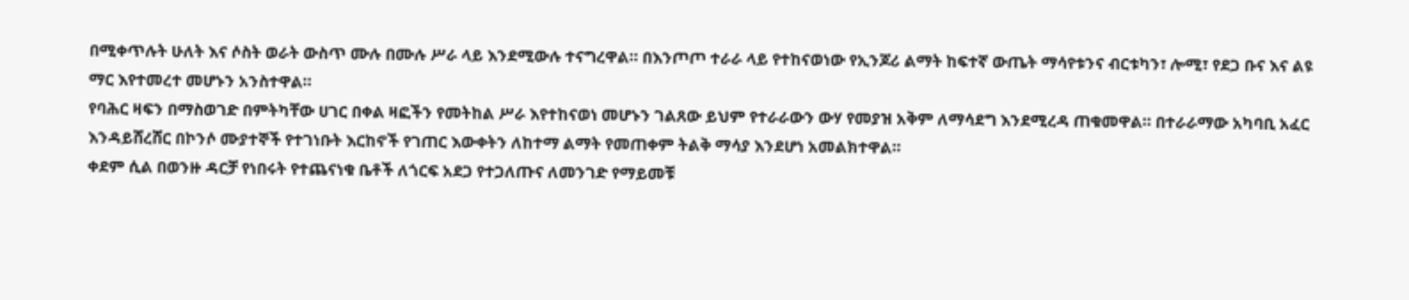በሚቀጥሉት ሁለት እና ሶስት ወራት ውስጥ ሙሉ በሙሉ ሥራ ላይ እንደሚውሉ ተናግረዋል። በእንጦጦ ተራራ ላይ የተከናወነው የኢንጆሪ ልማት ከፍተኛ ውጤት ማሳየቱንና ብርቱካን፣ ሎሚ፣ የደጋ ቡና እና ልዩ ማር እየተመረተ መሆኑን አንስተዋል።
የባሕር ዛፍን በማስወገድ በምትካቸው ሀገር በቀል ዛፎችን የመትከል ሥራ እየተከናወነ መሆኑን ገልጸው ይህም የተራራውን ውሃ የመያዝ አቅም ለማሳደግ እንደሚረዳ ጠቁመዋል። በተራራማው አካባቢ አፈር እንዳይሸረሸር በኮንሶ ሙያተኞች የተገነቡት እርከኖች የገጠር እውቀትን ለከተማ ልማት የመጠቀም ትልቅ ማሳያ እንደሆነ አመልክተዋል።
ቀደም ሲል በወንዙ ዳርቻ የነበሩት የተጨናነቁ ቤቶች ለጎርፍ አደጋ የተጋለጡና ለመንገድ የማይመቹ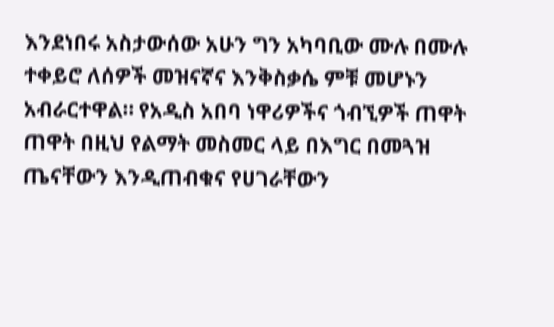እንደነበሩ አስታውሰው አሁን ግን አካባቢው ሙሉ በሙሉ ተቀይሮ ለሰዎች መዝናኛና እንቅስቃሴ ምቹ መሆኑን አብራርተዋል። የአዲስ አበባ ነዋሪዎችና ጎብኚዎች ጠዋት ጠዋት በዚህ የልማት መስመር ላይ በእግር በመጓዝ ጤናቸውን እንዲጠብቁና የሀገራቸውን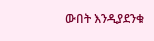ውበት እንዲያደንቁ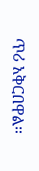ጥሪ አቅርበዋል።